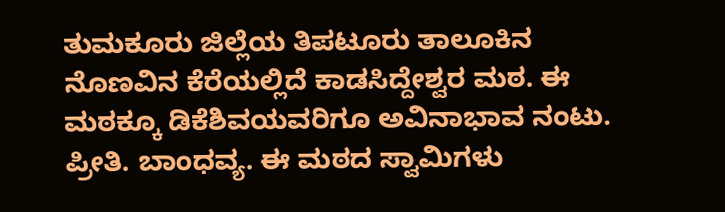ತುಮಕೂರು ಜಿಲ್ಲೆಯ ತಿಪಟೂರು ತಾಲೂಕಿನ ನೊಣವಿನ ಕೆರೆಯಲ್ಲಿದೆ ಕಾಡಸಿದ್ದೇಶ್ವರ ಮಠ. ಈ ಮಠಕ್ಕೂ ಡಿಕೆಶಿವಯವರಿಗೂ ಅವಿನಾಭಾವ ನಂಟು. ಪ್ರೀತಿ. ಬಾಂಧವ್ಯ. ಈ ಮಠದ ಸ್ವಾಮಿಗಳು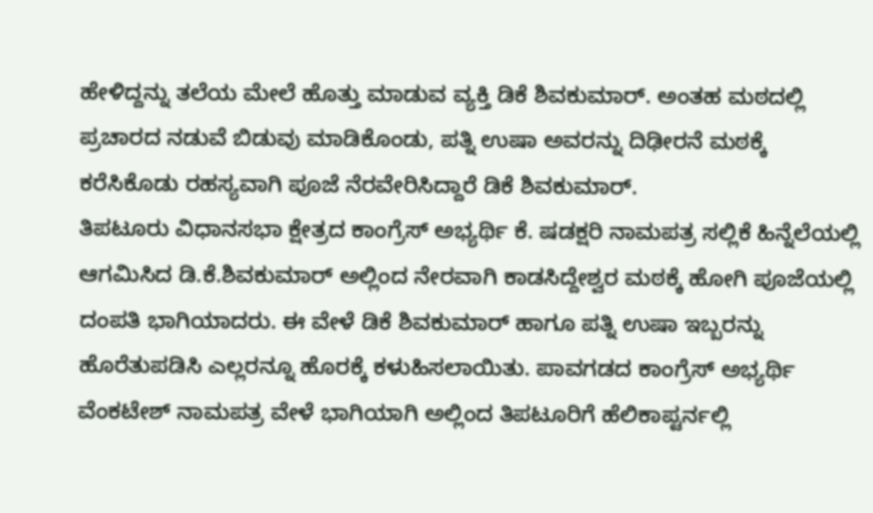ಹೇಳಿದ್ದನ್ನು ತಲೆಯ ಮೇಲೆ ಹೊತ್ತು ಮಾಡುವ ವ್ಯಕ್ತಿ ಡಿಕೆ ಶಿವಕುಮಾರ್. ಅಂತಹ ಮಠದಲ್ಲಿ ಪ್ರಚಾರದ ನಡುವೆ ಬಿಡುವು ಮಾಡಿಕೊಂಡು, ಪತ್ನಿ ಉಷಾ ಅವರನ್ನು ದಿಢೀರನೆ ಮಠಕ್ಕೆ ಕರೆಸಿಕೊಡು ರಹಸ್ಯವಾಗಿ ಪೂಜೆ ನೆರವೇರಿಸಿದ್ದಾರೆ ಡಿಕೆ ಶಿವಕುಮಾರ್.
ತಿಪಟೂರು ವಿಧಾನಸಭಾ ಕ್ಷೇತ್ರದ ಕಾಂಗ್ರೆಸ್ ಅಭ್ಯರ್ಥಿ ಕೆ. ಷಡಕ್ಷರಿ ನಾಮಪತ್ರ ಸಲ್ಲಿಕೆ ಹಿನ್ನೆಲೆಯಲ್ಲಿ ಆಗಮಿಸಿದ ಡಿ.ಕೆ.ಶಿವಕುಮಾರ್ ಅಲ್ಲಿಂದ ನೇರವಾಗಿ ಕಾಡಸಿದ್ದೇಶ್ವರ ಮಠಕ್ಕೆ ಹೋಗಿ ಪೂಜೆಯಲ್ಲಿ ದಂಪತಿ ಭಾಗಿಯಾದರು. ಈ ವೇಳೆ ಡಿಕೆ ಶಿವಕುಮಾರ್ ಹಾಗೂ ಪತ್ನಿ ಉಷಾ ಇಬ್ಬರನ್ನು ಹೊರೆತುಪಡಿಸಿ ಎಲ್ಲರನ್ನೂ ಹೊರಕ್ಕೆ ಕಳುಹಿಸಲಾಯಿತು. ಪಾವಗಡದ ಕಾಂಗ್ರೆಸ್ ಅಭ್ಯರ್ಥಿ ವೆಂಕಟೇಶ್ ನಾಮಪತ್ರ ವೇಳೆ ಭಾಗಿಯಾಗಿ ಅಲ್ಲಿಂದ ತಿಪಟೂರಿಗೆ ಹೆಲಿಕಾಪ್ಟರ್ನಲ್ಲಿ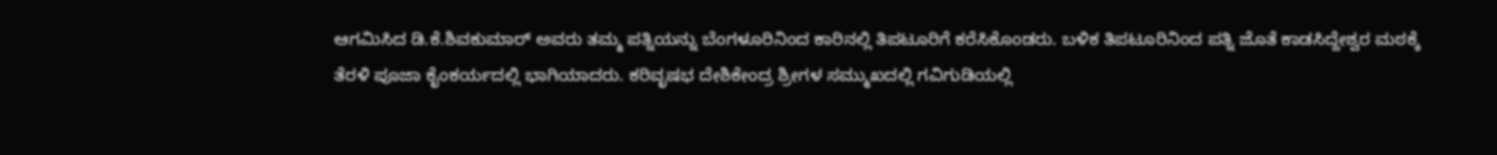ಆಗಮಿಸಿದ ಡಿ.ಕೆ.ಶಿವಕುಮಾರ್ ಅವರು ತಮ್ಮ ಪತ್ನಿಯನ್ನು ಬೆಂಗಳೂರಿನಿಂದ ಕಾರಿನಲ್ಲಿ ತಿಪಟೂರಿಗೆ ಕರೆಸಿಕೊಂಡರು. ಬಳಿಕ ತಿಪಟೂರಿನಿಂದ ಪತ್ನಿ ಜೊತೆ ಕಾಡಸಿದ್ದೇಶ್ವರ ಮಠಕ್ಕೆ ತೆರಳಿ ಪೂಜಾ ಕೈಂಕರ್ಯದಲ್ಲಿ ಭಾಗಿಯಾದರು. ಕರಿವೃಷಭ ದೇಶಿಕೇಂದ್ರ ಶ್ರೀಗಳ ಸಮ್ಮುಖದಲ್ಲಿ ಗವಿಗುಡಿಯಲ್ಲಿ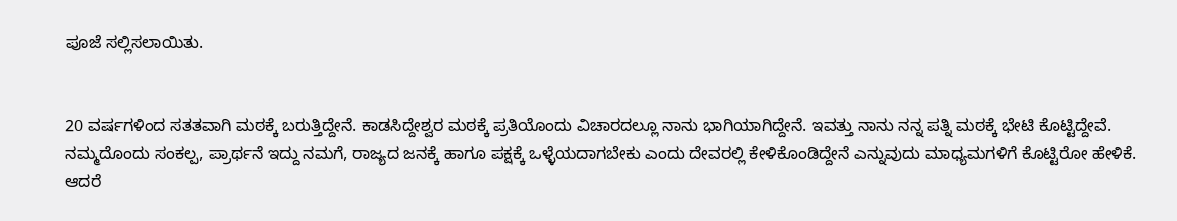ಪೂಜೆ ಸಲ್ಲಿಸಲಾಯಿತು.


20 ವರ್ಷಗಳಿಂದ ಸತತವಾಗಿ ಮಠಕ್ಕೆ ಬರುತ್ತಿದ್ದೇನೆ. ಕಾಡಸಿದ್ದೇಶ್ವರ ಮಠಕ್ಕೆ ಪ್ರತಿಯೊಂದು ವಿಚಾರದಲ್ಲೂ ನಾನು ಭಾಗಿಯಾಗಿದ್ದೇನೆ. ಇವತ್ತು ನಾನು ನನ್ನ ಪತ್ನಿ ಮಠಕ್ಕೆ ಭೇಟಿ ಕೊಟ್ಟಿದ್ದೇವೆ. ನಮ್ಮದೊಂದು ಸಂಕಲ್ಪ, ಪ್ರಾರ್ಥನೆ ಇದ್ದು ನಮಗೆ, ರಾಜ್ಯದ ಜನಕ್ಕೆ ಹಾಗೂ ಪಕ್ಷಕ್ಕೆ ಒಳ್ಳೆಯದಾಗಬೇಕು ಎಂದು ದೇವರಲ್ಲಿ ಕೇಳಿಕೊಂಡಿದ್ದೇನೆ ಎನ್ನುವುದು ಮಾಧ್ಯಮಗಳಿಗೆ ಕೊಟ್ಟಿರೋ ಹೇಳಿಕೆ. ಆದರೆ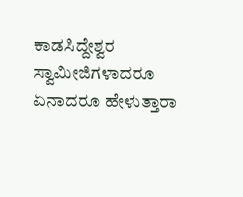ಕಾಡಸಿದ್ದೇಶ್ವರ ಸ್ವಾಮೀಜಿಗಳಾದರೂ ಏನಾದರೂ ಹೇಳುತ್ತಾರಾ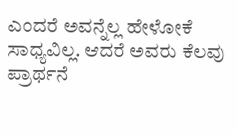ಎಂದರೆ ಅವನ್ನೆಲ್ಲ ಹೇಳೋಕೆ ಸಾಧ್ಯವಿಲ್ಲ. ಆದರೆ ಅವರು ಕೆಲವು ಪ್ರಾರ್ಥನೆ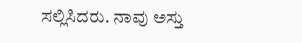ಸಲ್ಲಿಸಿದರು. ನಾವು ಅಸ್ತು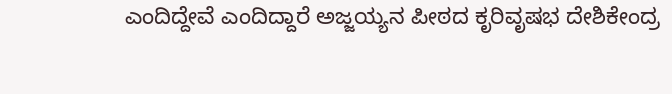ಎಂದಿದ್ದೇವೆ ಎಂದಿದ್ದಾರೆ ಅಜ್ಜಯ್ಯನ ಪೀಠದ ಕೃರಿವೃಷಭ ದೇಶಿಕೇಂದ್ರ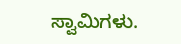ಸ್ವಾಮಿಗಳು.